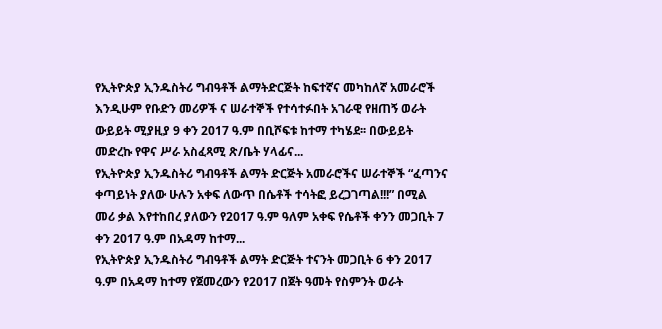የኢትዮጵያ ኢንዱስትሪ ግብዓቶች ልማትድርጅት ከፍተኛና መካከለኛ አመራሮች እንዲሁም የቡድን መሪዎች ና ሠራተኞች የተሳተፉበት አገራዊ የዘጠኝ ወራት ውይይት ሚያዚያ 9 ቀን 2017 ዓ.ም በቢሾፍቱ ከተማ ተካሄደ፡፡ በውይይት መድረኩ የዋና ሥራ አስፈጻሚ ጽ/ቤት ሃላፊና...
የኢትዮጵያ ኢንዱስትሪ ግብዓቶች ልማት ድርጅት አመራሮችና ሠራተኞች “ፈጣንና ቀጣይነት ያለው ሁሉን አቀፍ ለውጥ በሴቶች ተሳትፎ ይረጋገጣል!!!” በሚል መሪ ቃል እየተከበረ ያለውን የ2017 ዓ.ም ዓለም አቀፍ የሴቶች ቀንን መጋቢት 7 ቀን 2017 ዓ.ም በአዳማ ከተማ...
የኢትዮጵያ ኢንዱስትሪ ግብዓቶች ልማት ድርጅት ተናንት መጋቢት 6 ቀን 2017 ዓ.ም በአዳማ ከተማ የጀመረውን የ2017 በጀት ዓመት የስምንት ወራት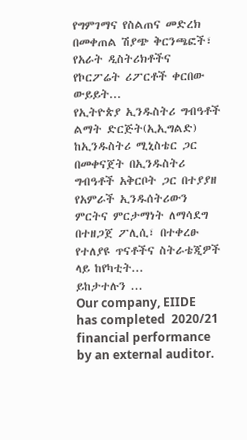የግምገማና የስልጠና መድረክ በመቀጠል ሽያጭ ቅርንጫፎች፣ የአራት ዲስትሪክቶችና የኮርፖሬት ሪፖርቶች ቀርበው ውይይት...
የኢትዮጵያ ኢንዱስትሪ ግብዓቶች ልማት ድርጅት(ኢኢግልድ) ከኢንዱስትሪ ሚኒስቴር ጋር በመቀናጀት በኢንዱስትሪ ግብዓቶች አቅርቦት ጋር በተያያዘ የአምራች ኢንዱሰትሪውን ምርትና ምርታማነት ለማሳደግ በተዘጋጀ ፖሊሲ፣ በተቀረፁ የተለያዩ ጥናቶችና ስትራቴጂዎች ላይ ከየካቲት...
ይከታተሉን ...
Our company, EIIDE has completed  2020/21 financial performance by an external auditor.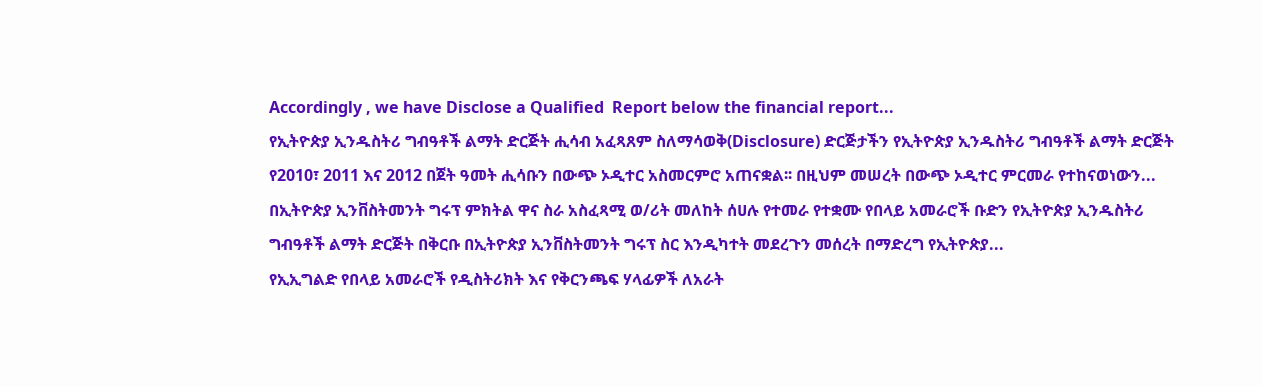Accordingly , we have Disclose a Qualified  Report below the financial report...
የኢትዮጵያ ኢንዱስትሪ ግብዓቶች ልማት ድርጅት ሒሳብ አፈጻጸም ስለማሳወቅ(Disclosure) ድርጅታችን የኢትዮጵያ ኢንዱስትሪ ግብዓቶች ልማት ድርጅት የ2010፣ 2011 እና 2012 በጀት ዓመት ሒሳቡን በውጭ ኦዲተር አስመርምሮ አጠናቋል፡፡ በዚህም መሠረት በውጭ ኦዲተር ምርመራ የተከናወነውን...
በኢትዮጵያ ኢንቨስትመንት ግሩፕ ምክትል ዋና ስራ አስፈጻሚ ወ/ሪት መለከት ሰሀሉ የተመራ የተቋሙ የበላይ አመራሮች ቡድን የኢትዮጵያ ኢንዱስትሪ ግብዓቶች ልማት ድርጅት በቅርቡ በኢትዮጵያ ኢንቨስትመንት ግሩፕ ስር እንዲካተት መደረጉን መሰረት በማድረግ የኢትዮጵያ...
የኢኢግልድ የበላይ አመራሮች የዲስትሪክት እና የቅርንጫፍ ሃላፊዎች ለአራት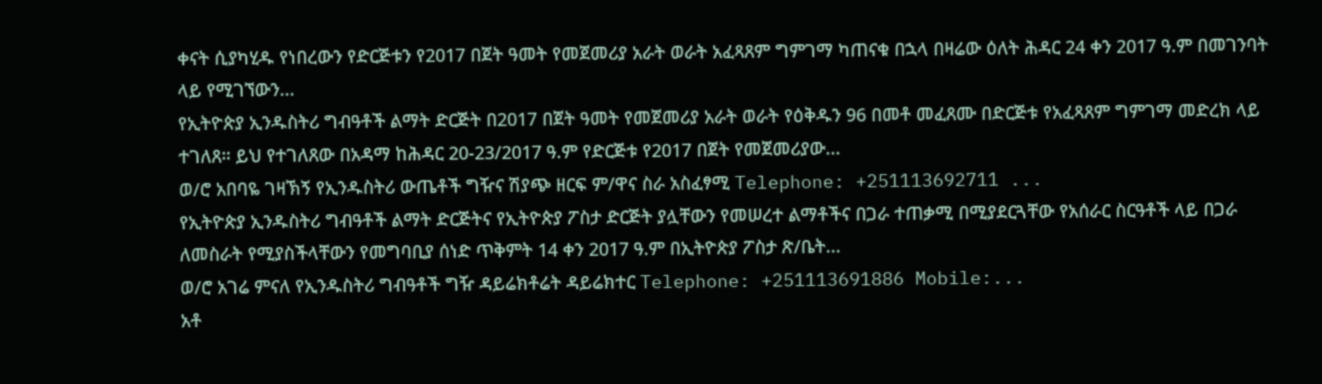ቀናት ሲያካሂዱ የነበረውን የድርጅቱን የ2017 በጀት ዓመት የመጀመሪያ አራት ወራት አፈጻጸም ግምገማ ካጠናቁ በኋላ በዛሬው ዕለት ሕዳር 24 ቀን 2017 ዓ.ም በመገንባት ላይ የሚገኘውን...
የኢትዮጵያ ኢንዱስትሪ ግብዓቶች ልማት ድርጅት በ2017 በጀት ዓመት የመጀመሪያ አራት ወራት የዕቅዱን 96 በመቶ መፈጸሙ በድርጅቱ የአፈጻጸም ግምገማ መድረክ ላይ ተገለጸ። ይህ የተገለጸው በአዳማ ከሕዳር 20-23/2017 ዓ.ም የድርጅቱ የ2017 በጀት የመጀመሪያው...
ወ/ሮ አበባዬ ገዛኽኝ የኢንዱስትሪ ውጤቶች ግዥና ሽያጭ ዘርፍ ም/ዋና ስራ አስፈፃሚ Telephone: +251113692711 ...
የኢትዮጵያ ኢንዱስትሪ ግብዓቶች ልማት ድርጅትና የኢትዮጵያ ፖስታ ድርጅት ያሏቸውን የመሠረተ ልማቶችና በጋራ ተጠቃሚ በሚያደርጓቸው የአሰራር ስርዓቶች ላይ በጋራ ለመስራት የሚያስችላቸውን የመግባቢያ ሰነድ ጥቅምት 14 ቀን 2017 ዓ.ም በኢትዮጵያ ፖስታ ጽ/ቤት...
ወ/ሮ አገሬ ምናለ የኢንዱስትሪ ግብዓቶች ግዥ ዳይሬክቶሬት ዳይሬክተር Telephone: +251113691886 Mobile:...
አቶ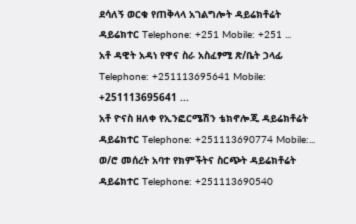ደሳለኝ ወርቁ የጠቅላላ አገልግሎት ዳይሬክቶሬት ዳይሬክተር Telephone: +251 Mobile: +251 ...
አቶ ዳዊት አዳነ የዋና ስራ አስፈፃሚ ጽ/ቤት ኃላፊ Telephone: +251113695641 Mobile: +251113695641 ...
አቶ ዮናስ ዘለቀ የኢንፎርሜሽን ቴክኖሎጂ ዳይሬክቶሬት ዳይሬክተር Telephone: +251113690774 Mobile:...
ወ/ሮ መሰረት አባተ የክምችትና ስርጭት ዳይሬክቶሬት ዳይሬክተር Telephone: +251113690540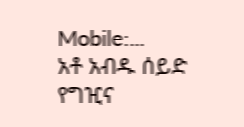Mobile:...
አቶ አብዱ ሰይድ የግዢና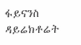ፋይናንስ ዳይሬክቶሬት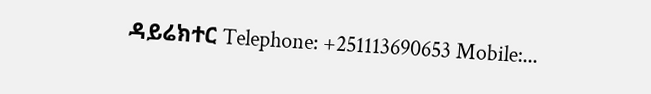ዳይሬክተር Telephone: +251113690653 Mobile:...